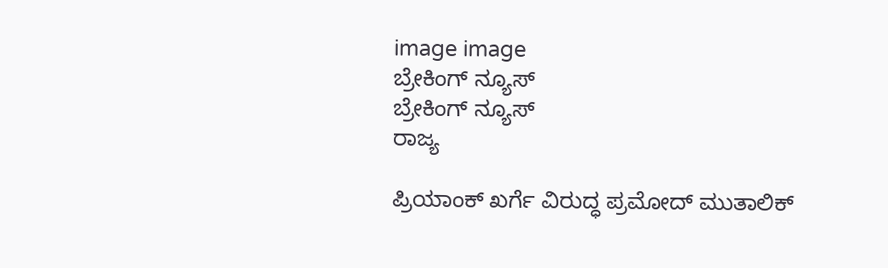image image
ಬ್ರೇಕಿಂಗ್ ನ್ಯೂಸ್
ಬ್ರೇಕಿಂಗ್ ನ್ಯೂಸ್
ರಾಜ್ಯ

ಪ್ರಿಯಾಂಕ್ ಖರ್ಗೆ ವಿರುದ್ಧ ಪ್ರಮೋದ್ ಮುತಾಲಿಕ್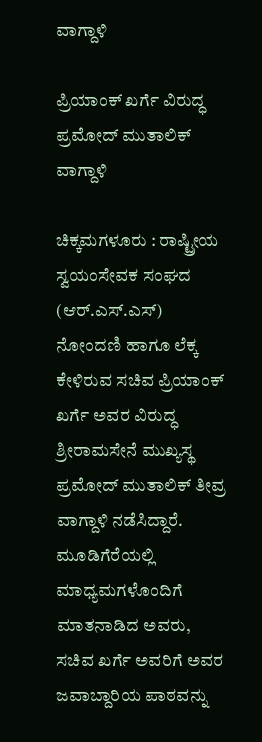ವಾಗ್ದಾಳಿ

ಪ್ರಿಯಾಂಕ್ ಖರ್ಗೆ ವಿರುದ್ಧ ಪ್ರಮೋದ್ ಮುತಾಲಿಕ್ ವಾಗ್ದಾಳಿ

ಚಿಕ್ಕಮಗಳೂರು : ರಾಷ್ಟ್ರೀಯ ಸ್ವಯಂಸೇವಕ ಸಂಘದ (ಆರ್‌.ಎಸ್‌‍.ಎಸ್‌‍) ನೋಂದಣಿ ಹಾಗೂ ಲೆಕ್ಕ ಕೇಳಿರುವ ಸಚಿವ ಪ್ರಿಯಾಂಕ್‌ ಖರ್ಗೆ ಅವರ ವಿರುದ್ಧ ಶ್ರೀರಾಮಸೇನೆ ಮುಖ್ಯಸ್ಥ ಪ್ರಮೋದ್‌ ಮುತಾಲಿಕ್‌ ತೀವ್ರ ವಾಗ್ದಾಳಿ ನಡೆಸಿದ್ದಾರೆ. ಮೂಡಿಗೆರೆಯಲ್ಲಿ ಮಾಧ್ಯಮಗಳೊಂದಿಗೆ ಮಾತನಾಡಿದ ಅವರು, ಸಚಿವ ಖರ್ಗೆ ಅವರಿಗೆ ಅವರ ಜವಾಬ್ದಾರಿಯ ಪಾಠವನ್ನು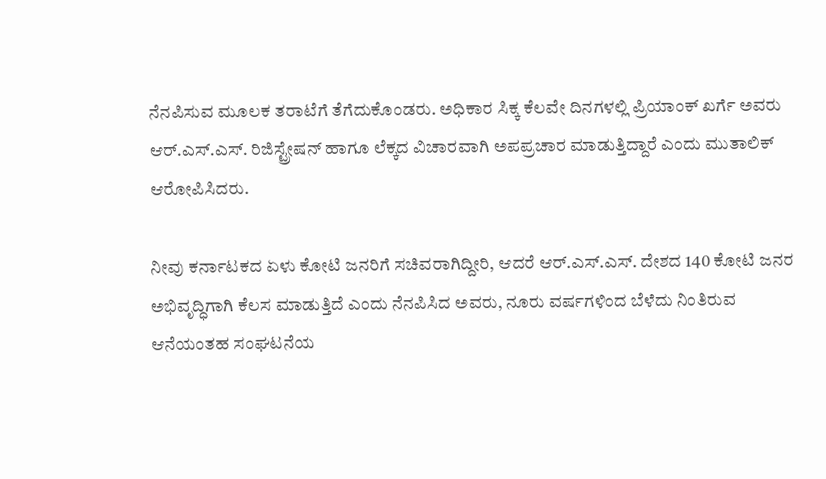ನೆನಪಿಸುವ ಮೂಲಕ ತರಾಟೆಗೆ ತೆಗೆದುಕೊಂಡರು. ಅಧಿಕಾರ ಸಿಕ್ಕ ಕೆಲವೇ ದಿನಗಳಲ್ಲಿ ಪ್ರಿಯಾಂಕ್‌ ಖರ್ಗೆ ಅವರು ಆರ್‌.ಎಸ್‌‍.ಎಸ್‌‍. ರಿಜಿಸ್ಟ್ರೇಷನ್‌ ಹಾಗೂ ಲೆಕ್ಕದ ವಿಚಾರವಾಗಿ ಅಪಪ್ರಚಾರ ಮಾಡುತ್ತಿದ್ದಾರೆ ಎಂದು ಮುತಾಲಿಕ್‌ ಆರೋಪಿಸಿದರು.

ನೀವು ಕರ್ನಾಟಕದ ಏಳು ಕೋಟಿ ಜನರಿಗೆ ಸಚಿವರಾಗಿದ್ದೀರಿ, ಆದರೆ ಆರ್‌.ಎಸ್‌‍.ಎಸ್‌‍. ದೇಶದ 140 ಕೋಟಿ ಜನರ ಅಭಿವೃದ್ಧಿಗಾಗಿ ಕೆಲಸ ಮಾಡುತ್ತಿದೆ ಎಂದು ನೆನಪಿಸಿದ ಅವರು, ನೂರು ವರ್ಷಗಳಿಂದ ಬೆಳೆದು ನಿಂತಿರುವ ಆನೆಯಂತಹ ಸಂಘಟನೆಯ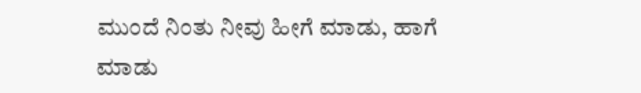ಮುಂದೆ ನಿಂತು ನೀವು ಹೀಗೆ ಮಾಡು, ಹಾಗೆ ಮಾಡು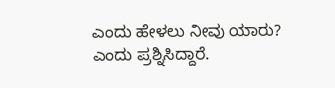ಎಂದು ಹೇಳಲು ನೀವು ಯಾರು? ಎಂದು ಪ್ರಶ್ನಿಸಿದ್ದಾರೆ.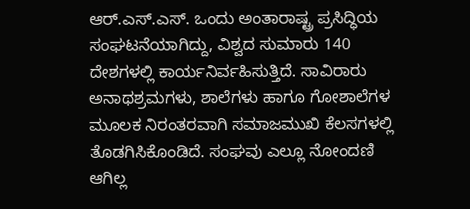ಆರ್‌.ಎಸ್‌‍.ಎಸ್‌‍. ಒಂದು ಅಂತಾರಾಷ್ಟ್ರ ಪ್ರಸಿದ್ಧಿಯ ಸಂಘಟನೆಯಾಗಿದ್ದು, ವಿಶ್ವದ ಸುಮಾರು 140 ದೇಶಗಳಲ್ಲಿ ಕಾರ್ಯನಿರ್ವಹಿಸುತ್ತಿದೆ. ಸಾವಿರಾರು ಅನಾಥಶ್ರಮಗಳು, ಶಾಲೆಗಳು ಹಾಗೂ ಗೋಶಾಲೆಗಳ ಮೂಲಕ ನಿರಂತರವಾಗಿ ಸಮಾಜಮುಖಿ ಕೆಲಸಗಳಲ್ಲಿ ತೊಡಗಿಸಿಕೊಂಡಿದೆ. ಸಂಘವು ಎಲ್ಲೂ ನೋಂದಣಿ ಆಗಿಲ್ಲ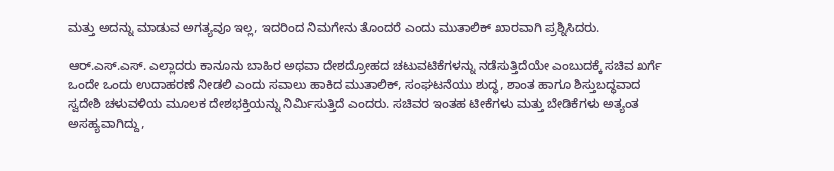ಮತ್ತು ಅದನ್ನು ಮಾಡುವ ಅಗತ್ಯವೂ ಇಲ್ಲ, ಇದರಿಂದ ನಿಮಗೇನು ತೊಂದರೆ ಎಂದು ಮುತಾಲಿಕ್‌ ಖಾರವಾಗಿ ಪ್ರಶ್ನಿಸಿದರು.

ಆರ್‌.ಎಸ್‌‍.ಎಸ್‌‍. ಎಲ್ಲಾದರು ಕಾನೂನು ಬಾಹಿರ ಅಥವಾ ದೇಶದ್ರೋಹದ ಚಟುವಟಿಕೆಗಳನ್ನು ನಡೆಸುತ್ತಿದೆಯೇ ಎಂಬುದಕ್ಕೆ ಸಚಿವ ಖರ್ಗೆ ಒಂದೇ ಒಂದು ಉದಾಹರಣೆ ನೀಡಲಿ ಎಂದು ಸವಾಲು ಹಾಕಿದ ಮುತಾಲಿಕ್‌, ಸಂಘಟನೆಯು ಶುದ್ಧ, ಶಾಂತ ಹಾಗೂ ಶಿಸ್ತುಬದ್ಧವಾದ ಸ್ವದೇಶಿ ಚಳುವಳಿಯ ಮೂಲಕ ದೇಶಭಕ್ತಿಯನ್ನು ನಿರ್ಮಿಸುತ್ತಿದೆ ಎಂದರು. ಸಚಿವರ ಇಂತಹ ಟೀಕೆಗಳು ಮತ್ತು ಬೇಡಿಕೆಗಳು ಅತ್ಯಂತ ಅಸಹ್ಯವಾಗಿದ್ದು,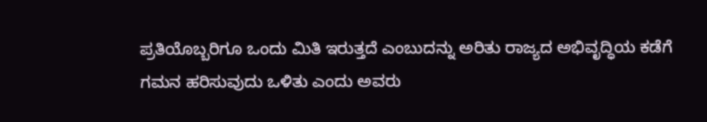ಪ್ರತಿಯೊಬ್ಬರಿಗೂ ಒಂದು ಮಿತಿ ಇರುತ್ತದೆ ಎಂಬುದನ್ನು ಅರಿತು ರಾಜ್ಯದ ಅಭಿವೃದ್ಧಿಯ ಕಡೆಗೆ ಗಮನ ಹರಿಸುವುದು ಒಳಿತು ಎಂದು ಅವರು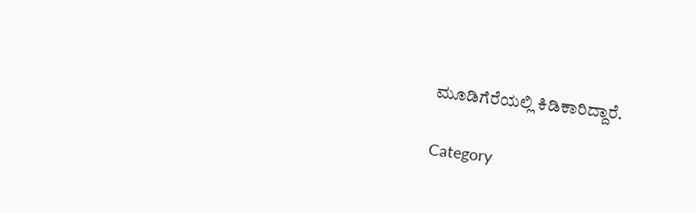ಮೂಡಿಗೆರೆಯಲ್ಲಿ ಕಿಡಿಕಾರಿದ್ದಾರೆ.

Category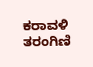ಕರಾವಳಿ ತರಂಗಿಣಿ